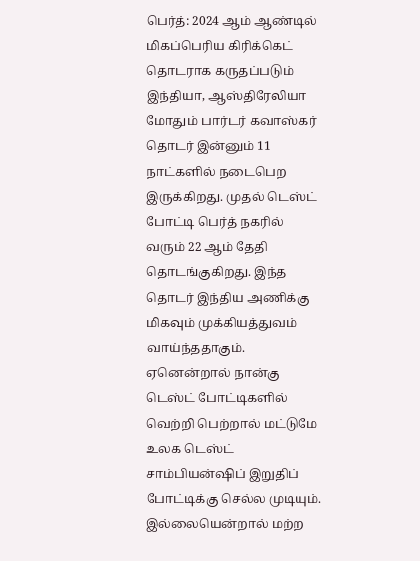பெர்த்: 2024 ஆம் ஆண்டில் மிகப்பெரிய கிரிக்கெட் தொடராக கருதப்படும் இந்தியா, ஆஸ்திரேலியா மோதும் பார்டர் கவாஸ்கர் தொடர் இன்னும் 11 நாட்களில் நடைபெற இருக்கிறது. முதல் டெஸ்ட் போட்டி பெர்த் நகரில் வரும் 22 ஆம் தேதி தொடங்குகிறது. இந்த தொடர் இந்திய அணிக்கு மிகவும் முக்கியத்துவம் வாய்ந்ததாகும்.
ஏனென்றால் நான்கு டெஸ்ட் போட்டிகளில் வெற்றி பெற்றால் மட்டுமே உலக டெஸ்ட் சாம்பியன்ஷிப் இறுதிப் போட்டிக்கு செல்ல முடியும். இல்லையென்றால் மற்ற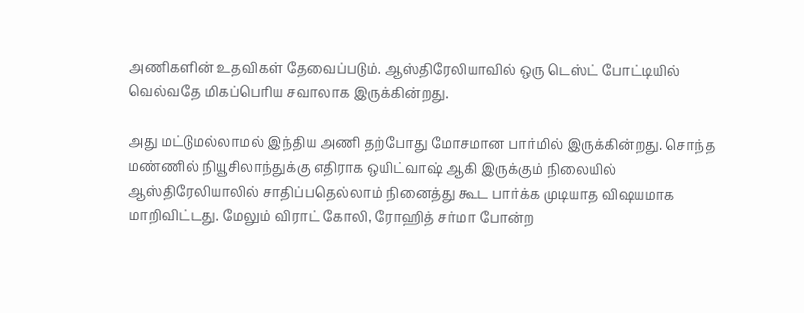அணிகளின் உதவிகள் தேவைப்படும். ஆஸ்திரேலியாவில் ஒரு டெஸ்ட் போட்டியில் வெல்வதே மிகப்பெரிய சவாலாக இருக்கின்றது.

அது மட்டுமல்லாமல் இந்திய அணி தற்போது மோசமான பார்மில் இருக்கின்றது. சொந்த மண்ணில் நியூசிலாந்துக்கு எதிராக ஒயிட்வாஷ் ஆகி இருக்கும் நிலையில் ஆஸ்திரேலியாலில் சாதிப்பதெல்லாம் நினைத்து கூட பார்க்க முடியாத விஷயமாக மாறிவிட்டது. மேலும் விராட் கோலி, ரோஹித் சர்மா போன்ற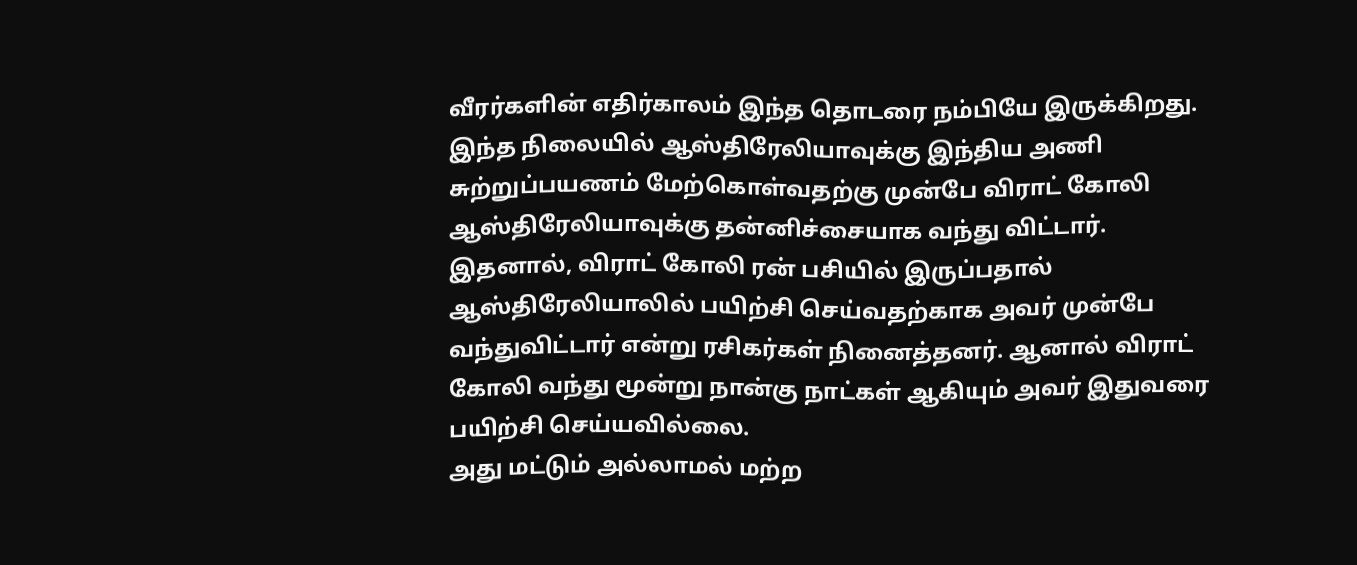வீரர்களின் எதிர்காலம் இந்த தொடரை நம்பியே இருக்கிறது.
இந்த நிலையில் ஆஸ்திரேலியாவுக்கு இந்திய அணி சுற்றுப்பயணம் மேற்கொள்வதற்கு முன்பே விராட் கோலி ஆஸ்திரேலியாவுக்கு தன்னிச்சையாக வந்து விட்டார். இதனால், விராட் கோலி ரன் பசியில் இருப்பதால் ஆஸ்திரேலியாலில் பயிற்சி செய்வதற்காக அவர் முன்பே வந்துவிட்டார் என்று ரசிகர்கள் நினைத்தனர். ஆனால் விராட் கோலி வந்து மூன்று நான்கு நாட்கள் ஆகியும் அவர் இதுவரை பயிற்சி செய்யவில்லை.
அது மட்டும் அல்லாமல் மற்ற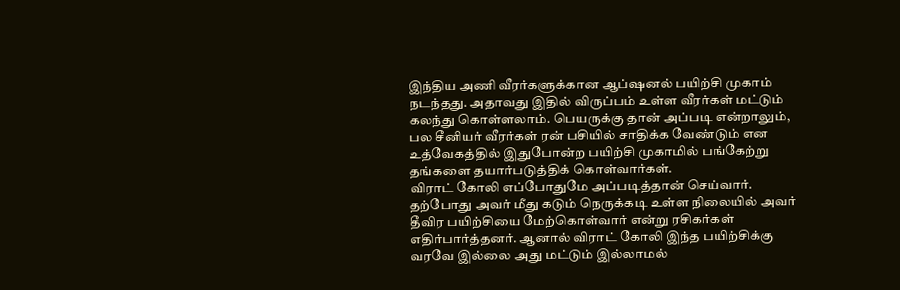இந்திய அணி வீரர்களுக்கான ஆப்ஷனல் பயிற்சி முகாம் நடந்தது. அதாவது இதில் விருப்பம் உள்ள வீரர்கள் மட்டும் கலந்து கொள்ளலாம். பெயருக்கு தான் அப்படி என்றாலும், பல சீனியர் வீரர்கள் ரன் பசியில் சாதிக்க வேண்டும் என உத்வேகத்தில் இதுபோன்ற பயிற்சி முகாமில் பங்கேற்று தங்களை தயார்படுத்திக் கொள்வார்கள்.
விராட் கோலி எப்போதுமே அப்படித்தான் செய்வார். தற்போது அவர் மீது கடும் நெருக்கடி உள்ள நிலையில் அவர் தீவிர பயிற்சியை மேற்கொள்வார் என்று ரசிகர்கள் எதிர்பார்த்தனர். ஆனால் விராட் கோலி இந்த பயிற்சிக்கு வரவே இல்லை அது மட்டும் இல்லாமல்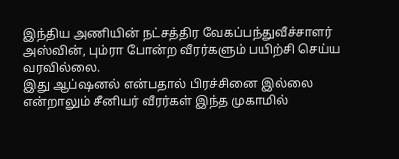இந்திய அணியின் நட்சத்திர வேகப்பந்துவீச்சாளர் அஸ்வின், பும்ரா போன்ற வீரர்களும் பயிற்சி செய்ய வரவில்லை.
இது ஆப்ஷனல் என்பதால் பிரச்சினை இல்லை என்றாலும் சீனியர் வீரர்கள் இந்த முகாமில்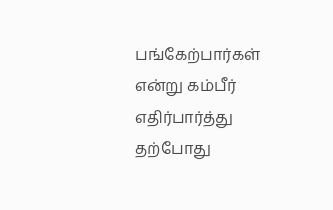பங்கேற்பார்கள் என்று கம்பீர் எதிர்பார்த்து தற்போது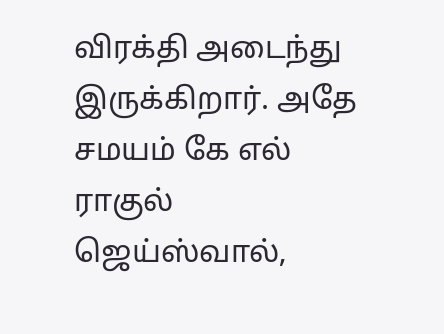விரக்தி அடைந்து இருக்கிறார். அதே சமயம் கே எல் ராகுல் ஜெய்ஸ்வால்,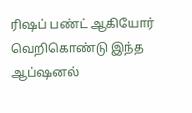ரிஷப் பண்ட் ஆகியோர் வெறிகொண்டு இந்த ஆப்ஷனல்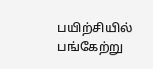பயிற்சியில் பங்கேற்று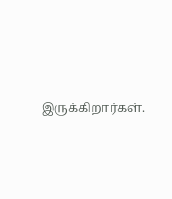இருக்கிறார்கள்.